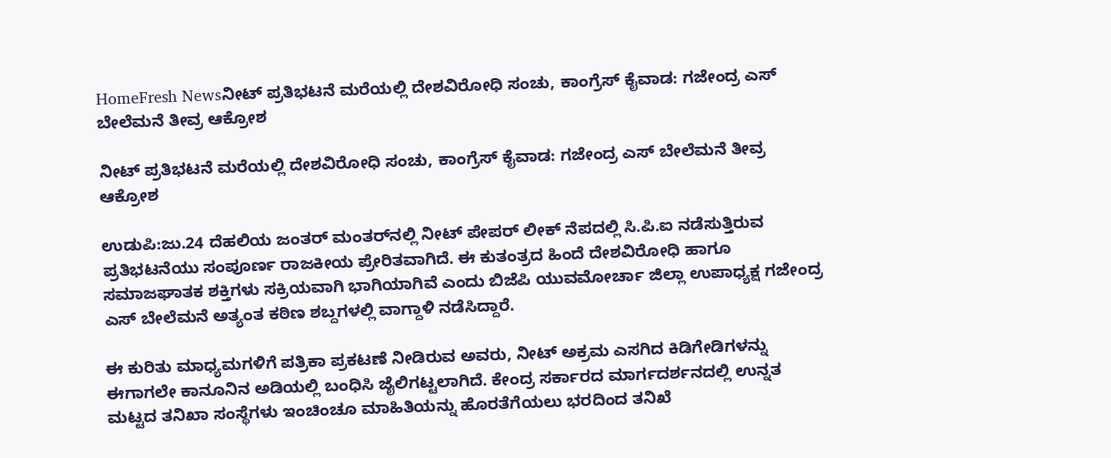HomeFresh Newsನೀಟ್ ಪ್ರತಿಭಟನೆ ಮರೆಯಲ್ಲಿ ದೇಶವಿರೋಧಿ ಸಂಚು, ಕಾಂಗ್ರೆಸ್ ಕೈವಾಡ: ಗಜೇಂದ್ರ ಎಸ್ ಬೇಲೆಮನೆ ತೀವ್ರ ಆಕ್ರೋಶ

ನೀಟ್ ಪ್ರತಿಭಟನೆ ಮರೆಯಲ್ಲಿ ದೇಶವಿರೋಧಿ ಸಂಚು, ಕಾಂಗ್ರೆಸ್ ಕೈವಾಡ: ಗಜೇಂದ್ರ ಎಸ್ ಬೇಲೆಮನೆ ತೀವ್ರ ಆಕ್ರೋಶ

ಉಡುಪಿ:ಜು.24 ದೆಹಲಿಯ ಜಂತರ್ ಮಂತರ್‌ನಲ್ಲಿ ನೀಟ್ ಪೇಪರ್ ಲೀಕ್ ನೆಪದಲ್ಲಿ ಸಿ.ಪಿ.ಐ ನಡೆಸುತ್ತಿರುವ ಪ್ರತಿಭಟನೆಯು ಸಂಪೂರ್ಣ ರಾಜಕೀಯ ಪ್ರೇರಿತವಾಗಿದೆ. ಈ ಕುತಂತ್ರದ ಹಿಂದೆ ದೇಶವಿರೋಧಿ ಹಾಗೂ ಸಮಾಜಘಾತಕ ಶಕ್ತಿಗಳು ಸಕ್ರಿಯವಾಗಿ ಭಾಗಿಯಾಗಿವೆ ಎಂದು ಬಿಜೆಪಿ ಯುವಮೋರ್ಚಾ ಜಿಲ್ಲಾ ಉಪಾಧ್ಯಕ್ಷ ಗಜೇಂದ್ರ ಎಸ್ ಬೇಲೆಮನೆ ಅತ್ಯಂತ ಕಠಿಣ ಶಬ್ದಗಳಲ್ಲಿ ವಾಗ್ದಾಳಿ ನಡೆಸಿದ್ದಾರೆ.

ಈ ಕುರಿತು ಮಾಧ್ಯಮಗಳಿಗೆ ಪತ್ರಿಕಾ ಪ್ರಕಟಣೆ ನೀಡಿರುವ ಅವರು, ನೀಟ್ ಅಕ್ರಮ ಎಸಗಿದ ಕಿಡಿಗೇಡಿಗಳನ್ನು ಈಗಾಗಲೇ ಕಾನೂನಿನ ಅಡಿಯಲ್ಲಿ ಬಂಧಿಸಿ ಜೈಲಿಗಟ್ಟಲಾಗಿದೆ. ಕೇಂದ್ರ ಸರ್ಕಾರದ ಮಾರ್ಗದರ್ಶನದಲ್ಲಿ ಉನ್ನತ ಮಟ್ಟದ ತನಿಖಾ ಸಂಸ್ಥೆಗಳು ಇಂಚಿಂಚೂ ಮಾಹಿತಿಯನ್ನು ಹೊರತೆಗೆಯಲು ಭರದಿಂದ ತನಿಖೆ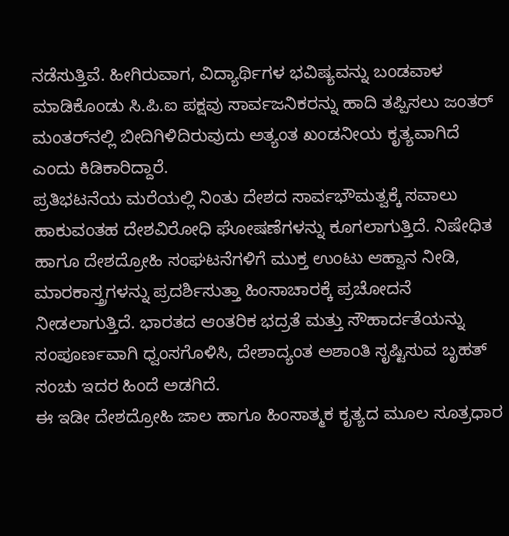ನಡೆಸುತ್ತಿವೆ. ಹೀಗಿರುವಾಗ, ವಿದ್ಯಾರ್ಥಿಗಳ ಭವಿಷ್ಯವನ್ನು ಬಂಡವಾಳ ಮಾಡಿಕೊಂಡು ಸಿ.ಪಿ.ಐ ಪಕ್ಷವು ಸಾರ್ವಜನಿಕರನ್ನು ಹಾದಿ ತಪ್ಪಿಸಲು ಜಂತರ್ ಮಂತರ್‌ನಲ್ಲಿ ಬೀದಿಗಿಳಿದಿರುವುದು ಅತ್ಯಂತ ಖಂಡನೀಯ ಕೃತ್ಯವಾಗಿದೆ ಎಂದು ಕಿಡಿಕಾರಿದ್ದಾರೆ.
ಪ್ರತಿಭಟನೆಯ ಮರೆಯಲ್ಲಿ ನಿಂತು ದೇಶದ ಸಾರ್ವಭೌಮತ್ವಕ್ಕೆ ಸವಾಲು ಹಾಕುವಂತಹ ದೇಶವಿರೋಧಿ ಘೋಷಣೆಗಳನ್ನು ಕೂಗಲಾಗುತ್ತಿದೆ. ನಿಷೇಧಿತ ಹಾಗೂ ದೇಶದ್ರೋಹಿ ಸಂಘಟನೆಗಳಿಗೆ ಮುಕ್ತ ಉಂಟು ಆಹ್ವಾನ ನೀಡಿ, ಮಾರಕಾಸ್ತ್ರಗಳನ್ನು ಪ್ರದರ್ಶಿಸುತ್ತಾ ಹಿಂಸಾಚಾರಕ್ಕೆ ಪ್ರಚೋದನೆ ನೀಡಲಾಗುತ್ತಿದೆ. ಭಾರತದ ಆಂತರಿಕ ಭದ್ರತೆ ಮತ್ತು ಸೌಹಾರ್ದತೆಯನ್ನು ಸಂಪೂರ್ಣವಾಗಿ ಧ್ವಂಸಗೊಳಿಸಿ, ದೇಶಾದ್ಯಂತ ಅಶಾಂತಿ ಸೃಷ್ಟಿಸುವ ಬೃಹತ್ ಸಂಚು ಇದರ ಹಿಂದೆ ಅಡಗಿದೆ.
ಈ ಇಡೀ ದೇಶದ್ರೋಹಿ ಜಾಲ ಹಾಗೂ ಹಿಂಸಾತ್ಮಕ ಕೃತ್ಯದ ಮೂಲ ಸೂತ್ರಧಾರ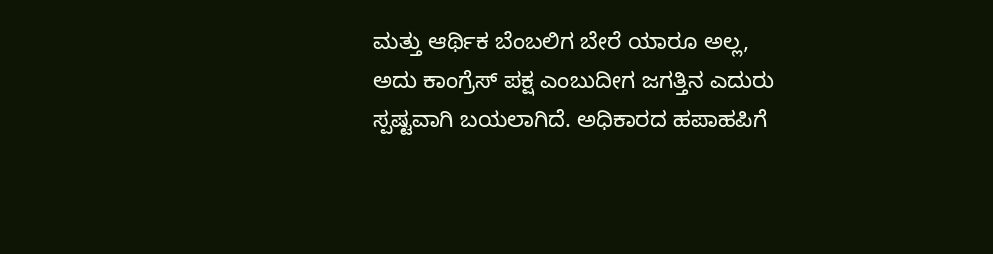ಮತ್ತು ಆರ್ಥಿಕ ಬೆಂಬಲಿಗ ಬೇರೆ ಯಾರೂ ಅಲ್ಲ, ಅದು ಕಾಂಗ್ರೆಸ್ ಪಕ್ಷ ಎಂಬುದೀಗ ಜಗತ್ತಿನ ಎದುರು ಸ್ಪಷ್ಟವಾಗಿ ಬಯಲಾಗಿದೆ. ಅಧಿಕಾರದ ಹಪಾಹಪಿಗೆ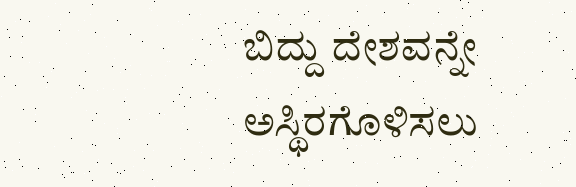ಬಿದ್ದು ದೇಶವನ್ನೇ ಅಸ್ಥಿರಗೊಳಿಸಲು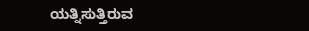ಯತ್ನಿಸುತ್ತಿರುವ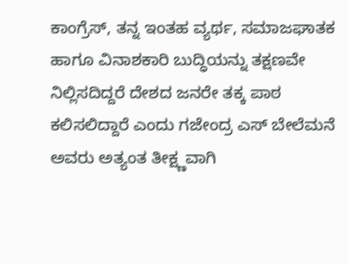ಕಾಂಗ್ರೆಸ್, ತನ್ನ ಇಂತಹ ವ್ಯರ್ಥ, ಸಮಾಜಘಾತಕ ಹಾಗೂ ವಿನಾಶಕಾರಿ ಬುದ್ಧಿಯನ್ನು ತಕ್ಷಣವೇ ನಿಲ್ಲಿಸದಿದ್ದರೆ ದೇಶದ ಜನರೇ ತಕ್ಕ ಪಾಠ ಕಲಿಸಲಿದ್ದಾರೆ ಎಂದು ಗಜೇಂದ್ರ ಎಸ್ ಬೇಲೆಮನೆ ಅವರು ಅತ್ಯಂತ ತೀಕ್ಷ್ಣವಾಗಿ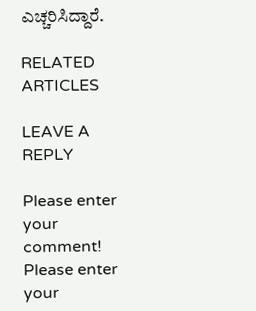ಎಚ್ಚರಿಸಿದ್ದಾರೆ.

RELATED ARTICLES

LEAVE A REPLY

Please enter your comment!
Please enter your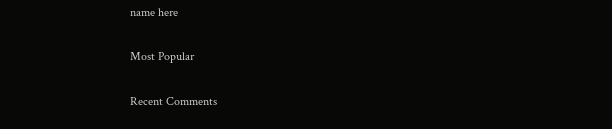name here

Most Popular

Recent Comments